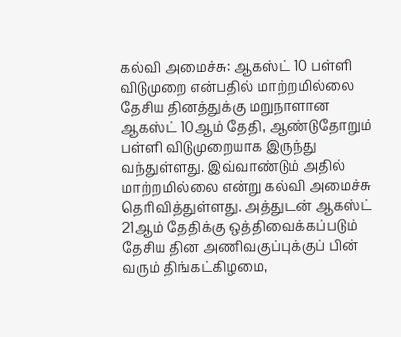கல்வி அமைச்சு: ஆகஸ்ட் 10 பள்ளி
விடுமுறை என்பதில் மாற்றமில்லை
தேசிய தினத்துக்கு மறுநாளான ஆகஸ்ட் 10ஆம் தேதி, ஆண்டுதோறும் பள்ளி விடுமுறையாக இருந்து வந்துள்ளது. இவ்வாண்டும் அதில் மாற்றமில்லை என்று கல்வி அமைச்சு தெரிவித்துள்ளது. அத்துடன் ஆகஸ்ட் 21ஆம் தேதிக்கு ஒத்திவைக்கப்படும் தேசிய தின அணிவகுப்புக்குப் பின் வரும் திங்கட்கிழமை,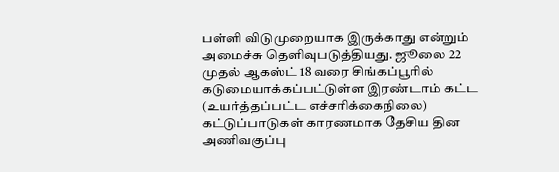பள்ளி விடுமுறையாக இருக்காது என்றும் அமைச்சு தெளிவுபடுத்தியது. ஜூலை 22 முதல் ஆகஸ்ட் 18 வரை சிங்கப்பூரில் கடுமையாக்கப்பட்டுள்ள இரண்டாம் கட்ட (உயர்த்தப்பட்ட எச்சரிக்கைநிலை) கட்டுப்பாடுகள் காரணமாக தேசிய தின அணிவகுப்பு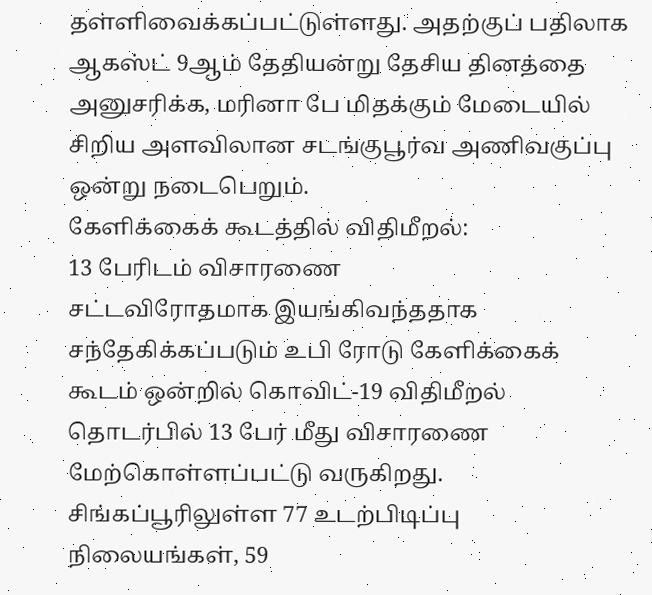தள்ளிவைக்கப்பட்டுள்ளது. அதற்குப் பதிலாக ஆகஸ்ட் 9ஆம் தேதியன்று தேசிய தினத்தை அனுசரிக்க, மரினா பே மிதக்கும் மேடையில் சிறிய அளவிலான சடங்குபூர்வ அணிவகுப்பு ஒன்று நடைபெறும்.
கேளிக்கைக் கூடத்தில் விதிமீறல்:
13 பேரிடம் விசாரணை
சட்டவிரோதமாக இயங்கிவந்ததாக சந்தேகிக்கப்படும் உபி ரோடு கேளிக்கைக் கூடம் ஒன்றில் கொவிட்-19 விதிமீறல் தொடர்பில் 13 பேர் மீது விசாரணை மேற்கொள்ளப்பட்டு வருகிறது. சிங்கப்பூரிலுள்ள 77 உடற்பிடிப்பு நிலையங்கள், 59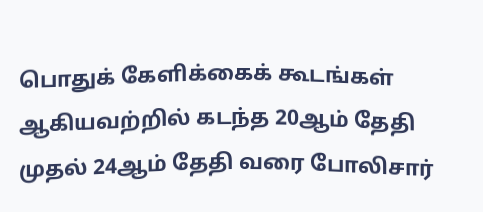பொதுக் கேளிக்கைக் கூடங்கள் ஆகியவற்றில் கடந்த 20ஆம் தேதி முதல் 24ஆம் தேதி வரை போலிசார்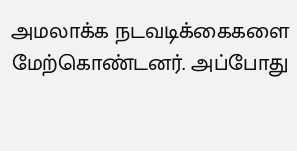அமலாக்க நடவடிக்கைகளை மேற்கொண்டனர். அப்போது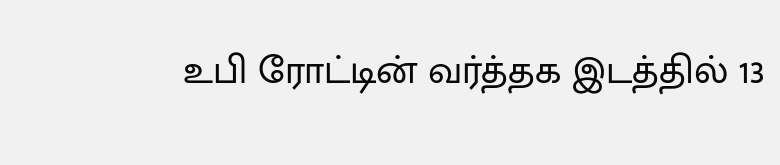உபி ரோட்டின் வர்த்தக இடத்தில் 13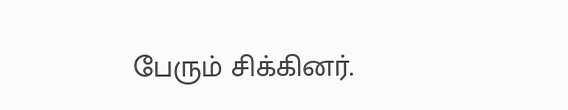பேரும் சிக்கினர்.